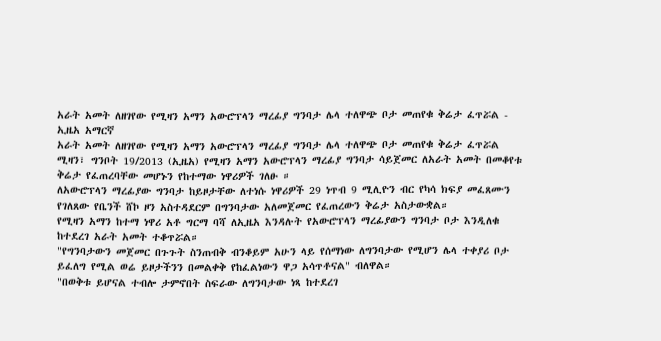አራት አመት ለዘገየው የሚዛን አማን አውሮፕላን ማረፊያ ግንባታ ሌላ ተለዋጭ ቦታ መጠየቁ ቅሬታ ፈጥሯል - ኢዜአ አማርኛ
አራት አመት ለዘገየው የሚዛን አማን አውሮፕላን ማረፊያ ግንባታ ሌላ ተለዋጭ ቦታ መጠየቁ ቅሬታ ፈጥሯል
ሚዛን፣ ግንቦት 19/2013 (ኢዜአ) የሚዛን አማን አውሮፕላን ማረፊያ ግንባታ ሳይጀመር ለአራት አመት በመቆየቱ ቅሬታ የፈጠረባቸው መሆኑን የከተማው ነዋሪዎች ገለፁ ።
ለአውሮፕላን ማረፊያው ግንባታ ከይዞታቸው ለተነሱ ነዋሪዎች 29 ነጥብ 9 ሚሊዮን ብር የካሳ ክፍያ መፈጸሙን የገለጸው የቤንች ሸኮ ዞን አስተዳደርም በግንባታው አለመጀመር የፈጠረውን ቅሬታ አስታውቋል።
የሚዛን አማን ከተማ ነዋሪ አቶ ግርማ ባሻ ለኢዜአ እንዳሉት የአውሮፕላን ማረፊያውን ግንባታ ቦታ እንዲለቁ ከተደረገ አራት አመት ተቆጥሯል።
"የግንባታውን መጀመር በጉጉት ስንጠብቅ ብንቆይም አሁን ላይ የሰማነው ለግንባታው የሚሆን ሌላ ተቀያሪ ቦታ ይፈለግ የሚል ወሬ ይዞታችንን በመልቀቅ የከፈልነውን ዋጋ አሳጥቶናል" ብለዋል።
"በወቅቱ ይሆናል ተብሎ ታምኖበት ስፍራው ለግንባታው ነጻ ከተደረገ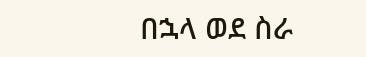በኋላ ወደ ስራ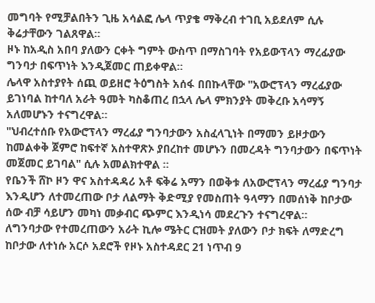መግባት የሚቻልበትን ጊዜ አሳልፎ ሌላ ጥያቄ ማቅረብ ተገቢ አይደለም ሲሉ ቅሬታቸውን ገልጸዋል።
ዞኑ ከአዲስ አበባ ያለውን ርቀት ግምት ውስጥ በማስገባት የአይውፕላን ማረፊያው ግንባታ በፍጥነት እንዲጀመር ጠይቀዋል።
ሌላዋ አስተያየት ሰጪ ወይዘሮ ትዕግስት አሰፋ በበኩላቸው "አውሮፕላን ማረፊያው ይገነባል ከተባለ አራት ዓመት ካስቆጠረ በኋላ ሌላ ምክንያት መቅረቡ አሳማኝ አለመሆኑን ተናግረዋል።
"ህብረተሰቡ የአውሮፕላን ማረፊያ ግንባታውን አስፈላጊነት በማመን ይዞታውን ከመልቀቅ ጀምሮ ከፍተኛ አስተዋጽኦ ያበረከተ መሆኑን በመረዳት ግንባታውን በፍጥነት መጀመር ይገባል" ሲሉ አመልክተዋል ።
የቤንች ሸኮ ዞን ዋና አስተዳዳሪ አቶ ፍቅሬ አማን በወቅቱ ለአውሮፕላን ማረፊያ ግንባታ እንዲሆን ለተመረጠው ቦታ ለልማት ቅድሚያ የመስጠት ዓላማን በመሰነቅ ከቦታው ሰው ብቻ ሳይሆን መካነ መቃብር ጭምር እንዲነሳ መደረጉን ተናግረዋል።
ለግንባታው የተመረጠውን አራት ኪሎ ሜትር ርዝመት ያለውን ቦታ ክፍት ለማድረግ ከቦታው ለተነሱ አርሶ አደሮች የዞኑ አስተዳደር 21 ነጥብ 9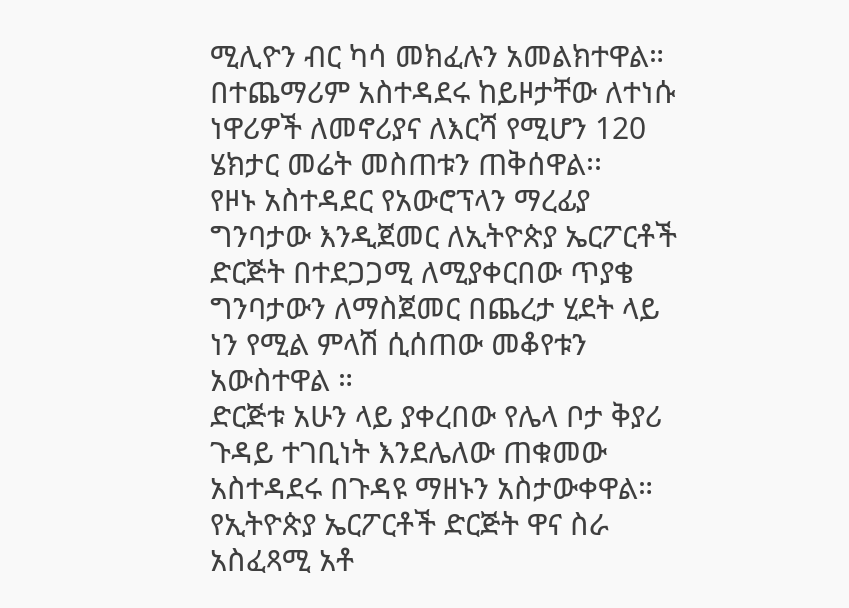ሚሊዮን ብር ካሳ መክፈሉን አመልክተዋል።
በተጨማሪም አስተዳደሩ ከይዞታቸው ለተነሱ ነዋሪዎች ለመኖሪያና ለእርሻ የሚሆን 120 ሄክታር መሬት መስጠቱን ጠቅሰዋል፡፡
የዞኑ አስተዳደር የአውሮፕላን ማረፊያ ግንባታው እንዲጀመር ለኢትዮጵያ ኤርፖርቶች ድርጅት በተደጋጋሚ ለሚያቀርበው ጥያቄ ግንባታውን ለማስጀመር በጨረታ ሂደት ላይ ነን የሚል ምላሽ ሲሰጠው መቆየቱን አውስተዋል ።
ድርጅቱ አሁን ላይ ያቀረበው የሌላ ቦታ ቅያሪ ጉዳይ ተገቢነት እንደሌለው ጠቁመው አስተዳደሩ በጉዳዩ ማዘኑን አስታውቀዋል።
የኢትዮጵያ ኤርፖርቶች ድርጅት ዋና ስራ አስፈጻሚ አቶ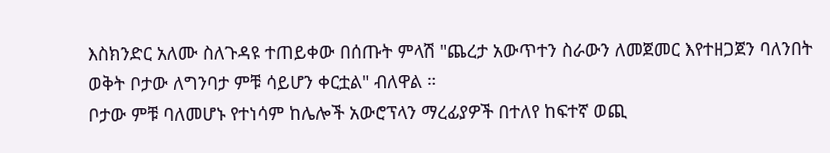እስክንድር አለሙ ስለጉዳዩ ተጠይቀው በሰጡት ምላሽ "ጨረታ አውጥተን ስራውን ለመጀመር እየተዘጋጀን ባለንበት ወቅት ቦታው ለግንባታ ምቹ ሳይሆን ቀርቷል" ብለዋል ።
ቦታው ምቹ ባለመሆኑ የተነሳም ከሌሎች አውሮፕላን ማረፊያዎች በተለየ ከፍተኛ ወጪ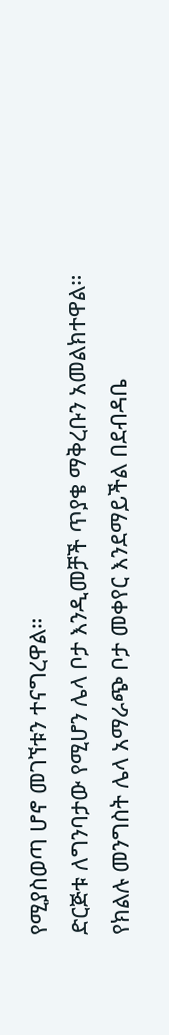የሚያስወጣ ሆኖ መገኘቱን ተናግረዋል።
ድርጅቱ ለግንባታው የሚሆን ሌላ ቦታ እንዲመቻች ጥያቄ ማቅረቡን አመልክተዋል።
የክልሉ መንግስት ሌላ አማራጭ ቦታ መቀየር እንደማይችል በደብዳቤ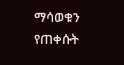ማሳወቁን የጠቀሱት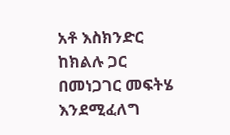አቶ እስክንድር ከክልሉ ጋር በመነጋገር መፍትሄ እንደሚፈለግ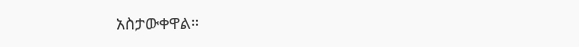አስታውቀዋል።